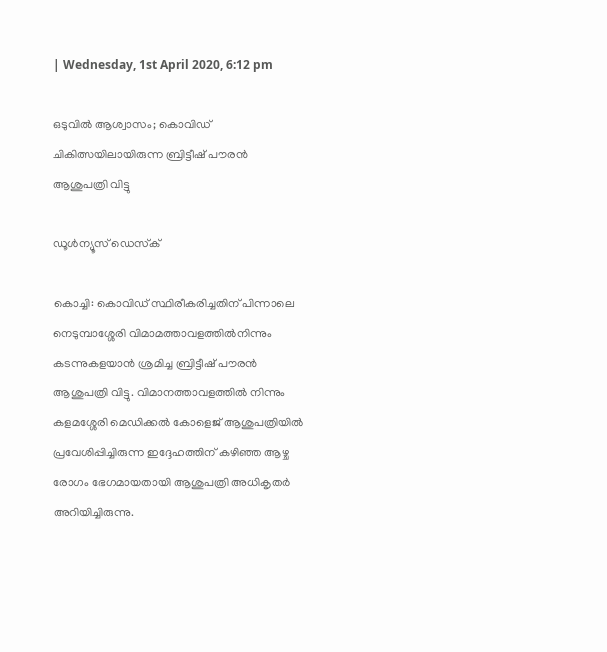| Wednesday, 1st April 2020, 6:12 pm

ഒടുവില്‍ ആശ്വാസം; കൊവിഡ് ചികിത്സയിലായിരുന്ന ബ്രിട്ടീഷ് പൗരന്‍ ആശുപത്രി വിട്ടു

ഡൂള്‍ന്യൂസ് ഡെസ്‌ക്

കൊച്ചി: കൊവിഡ് സ്ഥിരീകരിച്ചതിന് പിന്നാലെ നെടുമ്പാശ്ശേരി വിമാമത്താവളത്തില്‍നിന്നും കടന്നുകളയാന്‍ ശ്രമിച്ച ബ്രിട്ടീഷ് പൗരന്‍ ആശുപത്രി വിട്ടു. വിമാനത്താവളത്തില്‍ നിന്നും കളമശ്ശേരി മെഡിക്കല്‍ കോളെജ് ആശുപത്രിയില്‍ പ്രവേശിപ്പിച്ചിരുന്ന ഇദ്ദേഹത്തിന് കഴിഞ്ഞ ആഴ്ച രോഗം ഭേഗമായതായി ആശുപത്രി അധികൃതര്‍ അറിയിച്ചിരുന്നു.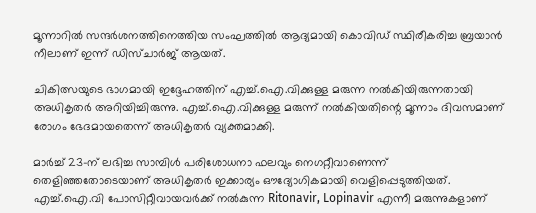മൂന്നാറില്‍ സന്ദര്‍ശനത്തിനെത്തിയ സംഘത്തില്‍ ആദ്യമായി കൊവിഡ് സ്ഥിരീകരിച്ച ബ്രയാന്‍ നീലാണ് ഇന്ന് ഡിസ്ചാര്‍ജ് ആയത്.

ചികിത്സയുടെ ഭാഗമായി ഇദ്ദേഹത്തിന് എച്ച്.ഐ.വിക്കുള്ള മരുന്ന നല്‍കിയിരുന്നതായി അധികൃതര്‍ അറിയിച്ചിരുന്നു. എച്ച്.ഐ.വിക്കുള്ള മരുന്ന് നല്‍കിയതിന്റെ മൂന്നാം ദിവസമാണ് രോഗം ഭേദമായതെന്ന് അധികൃതര്‍ വ്യക്തമാക്കി.

മാര്‍ച്ച് 23-ന് ലഭിച്ച സാമ്പിള്‍ പരിശോധനാ ഫലവും നെഗറ്റീവാണെന്ന് തെളിഞ്ഞതോടെയാണ് അധികൃതര്‍ ഇക്കാര്യം ഔദ്യോഗികമായി വെളിപ്പെടുത്തിയത്. എച്ച്.ഐ.വി പോസിറ്റീവായവര്‍ക്ക് നല്‍കുന്ന Ritonavir, Lopinavir എന്നീ മരുന്നുകളാണ്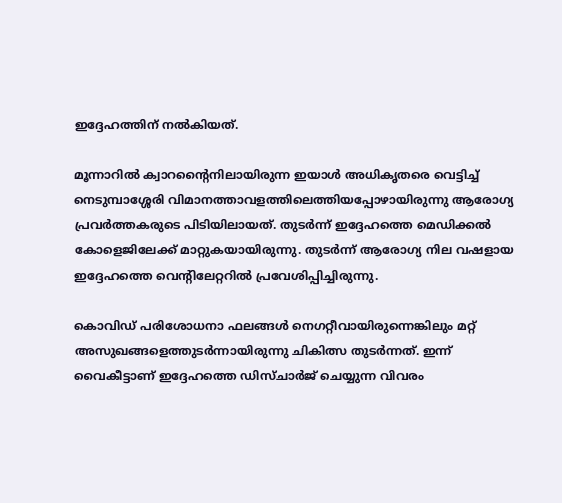ഇദ്ദേഹത്തിന് നല്‍കിയത്.

മൂന്നാറില്‍ ക്വാറന്റൈനിലായിരുന്ന ഇയാള്‍ അധികൃതരെ വെട്ടിച്ച് നെടുമ്പാശ്ശേരി വിമാനത്താവളത്തിലെത്തിയപ്പോഴായിരുന്നു ആരോഗ്യ പ്രവര്‍ത്തകരുടെ പിടിയിലായത്. തുടര്‍ന്ന് ഇദ്ദേഹത്തെ മെഡിക്കല്‍ കോളെജിലേക്ക് മാറ്റുകയായിരുന്നു. തുടര്‍ന്ന് ആരോഗ്യ നില വഷളായ ഇദ്ദേഹത്തെ വെന്റിലേറ്ററില്‍ പ്രവേശിപ്പിച്ചിരുന്നു.

കൊവിഡ് പരിശോധനാ ഫലങ്ങള്‍ നെഗറ്റീവായിരുന്നെങ്കിലും മറ്റ് അസുഖങ്ങളെത്തുടര്‍ന്നായിരുന്നു ചികിത്സ തുടര്‍ന്നത്. ഇന്ന് വൈകീട്ടാണ് ഇദ്ദേഹത്തെ ഡിസ്ചാര്‍ജ് ചെയ്യുന്ന വിവരം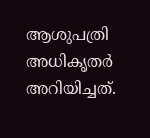ആശുപത്രി അധികൃതര്‍ അറിയിച്ചത്.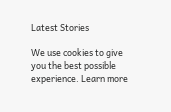Latest Stories

We use cookies to give you the best possible experience. Learn more